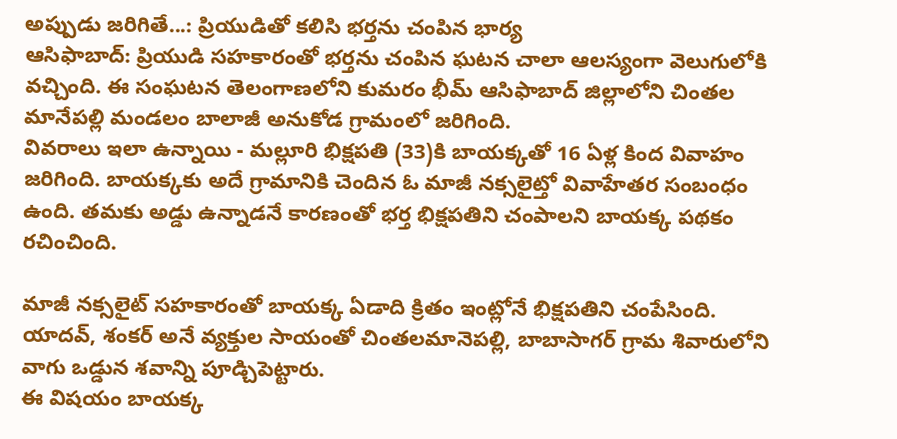అప్పుడు జరిగితే...: ప్రియుడితో కలిసి భర్తను చంపిన భార్య
ఆసిఫాబాద్: ప్రియుడి సహకారంతో భర్తను చంపిన ఘటన చాలా ఆలస్యంగా వెలుగులోకి వచ్చింది. ఈ సంఘటన తెలంగాణలోని కుమరం భీమ్ ఆసిఫాబాద్ జిల్లాలోని చింతల మానేపల్లి మండలం బాలాజీ అనుకోడ గ్రామంలో జరిగింది.
వివరాలు ఇలా ఉన్నాయి - మల్లూరి భిక్షపతి (33)కి బాయక్కతో 16 ఏళ్ల కింద వివాహం జరిగింది. బాయక్కకు అదే గ్రామానికి చెందిన ఓ మాజీ నక్సలైట్తో వివాహేతర సంబంధం ఉంది. తమకు అడ్డు ఉన్నాడనే కారణంతో భర్త భిక్షపతిని చంపాలని బాయక్క పథకం రచించింది.

మాజీ నక్సలైట్ సహకారంతో బాయక్క ఏడాది క్రితం ఇంట్లోనే భిక్షపతిని చంపేసింది. యాదవ్, శంకర్ అనే వ్యక్తుల సాయంతో చింతలమానెపల్లి, బాబాసాగర్ గ్రామ శివారులోని వాగు ఒడ్డున శవాన్ని పూడ్చిపెట్టారు.
ఈ విషయం బాయక్క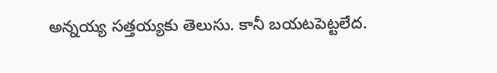అన్నయ్య సత్తయ్యకు తెలుసు. కానీ బయటపెట్టలేద.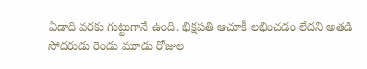ఏడాది వరకు గుట్టుగానే ఉంది. భిక్షపతి ఆచూకీ లభించడం లేదని అతడి సోదరుడు రెండు మూడు రోజుల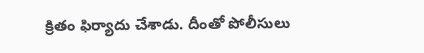క్రితం ఫిర్యాదు చేశాడు. దీంతో పోలీసులు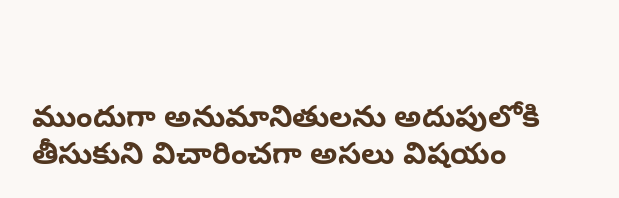ముందుగా అనుమానితులను అదుపులోకి తీసుకుని విచారించగా అసలు విషయం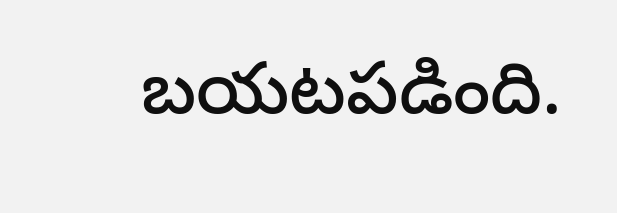బయటపడింది.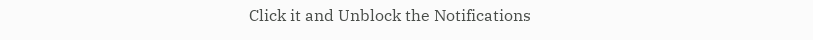Click it and Unblock the Notifications